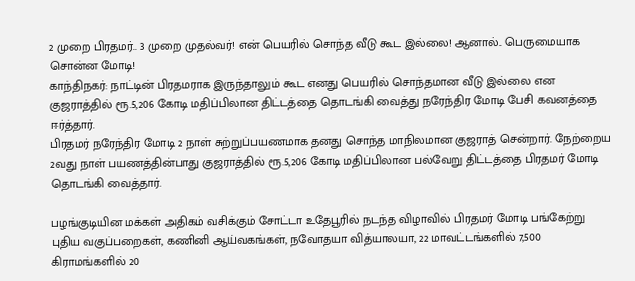2 முறை பிரதமர்.. 3 முறை முதல்வர்! என் பெயரில் சொந்த வீடு கூட இல்லை! ஆனால்.. பெருமையாக சொன்ன மோடி!
காந்திநகர்: நாட்டின் பிரதமராக இருந்தாலும் கூட எனது பெயரில் சொந்தமான வீடு இல்லை என குஜராத்தில் ரூ.5,206 கோடி மதிப்பிலான திட்டத்தை தொடங்கி வைத்து நரேந்திர மோடி பேசி கவனத்தை ஈர்த்தார்.
பிரதமர் நரேந்திர மோடி 2 நாள் சுற்றுப்பயணமாக தனது சொந்த மாநிலமான குஜராத் சென்றார். நேற்றைய 2வது நாள் பயணத்தின்பாது குஜராத்தில் ரூ.5,206 கோடி மதிப்பிலான பல்வேறு திட்டத்தை பிரதமர் மோடி தொடங்கி வைத்தார்.

பழங்குடியின மக்கள் அதிகம் வசிக்கும் சோட்டா உதேபூரில் நடந்த விழாவில் பிரதமர் மோடி பங்கேற்று புதிய வகுப்பறைகள், கணினி ஆய்வகங்கள், நவோதயா வித்யாலயா, 22 மாவட்டங்களில் 7,500 கிராமங்களில் 20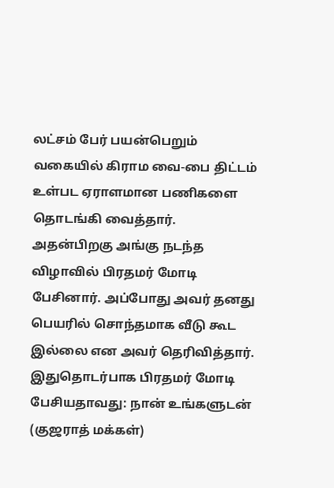லட்சம் பேர் பயன்பெறும் வகையில் கிராம வை-பை திட்டம் உள்பட ஏராளமான பணிகளை தொடங்கி வைத்தார்.
அதன்பிறகு அங்கு நடந்த விழாவில் பிரதமர் மோடி பேசினார். அப்போது அவர் தனது பெயரில் சொந்தமாக வீடு கூட இல்லை என அவர் தெரிவித்தார். இதுதொடர்பாக பிரதமர் மோடி பேசியதாவது: நான் உங்களுடன் (குஜராத் மக்கள்)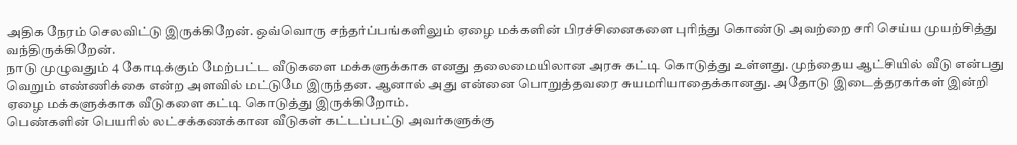அதிக நேரம் செலவிட்டு இருக்கிறேன். ஒவ்வொரு சந்தர்ப்பங்களிலும் ஏழை மக்களின் பிரச்சினைகளை புரிந்து கொண்டு அவற்றை சரி செய்ய முயற்சித்து வந்திருக்கிறேன்.
நாடு முழுவதும் 4 கோடிக்கும் மேற்பட்ட வீடுகளை மக்களுக்காக எனது தலைமையிலான அரசு கட்டி கொடுத்து உள்ளது. முந்தைய ஆட்சியில் வீடு என்பது வெறும் எண்ணிக்கை என்ற அளவில் மட்டுமே இருந்தன. ஆனால் அது என்னை பொறுத்தவரை சுயமரியாதைக்கானது. அதோடு இடைத்தரகர்கள் இன்றி ஏழை மக்களுக்காக வீடுகளை கட்டி கொடுத்து இருக்கிறோம்.
பெண்களின் பெயரில் லட்சக்கணக்கான வீடுகள் கட்டப்பட்டு அவர்களுக்கு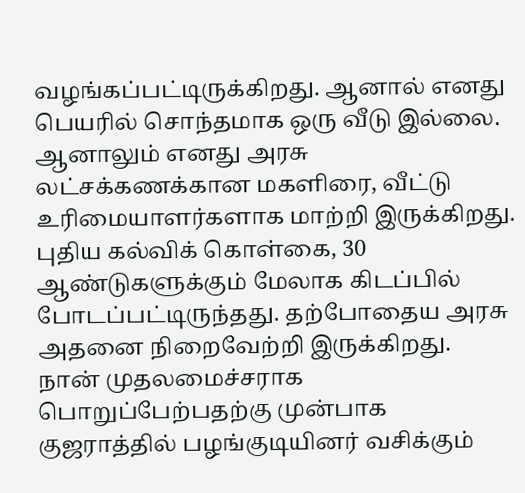வழங்கப்பட்டிருக்கிறது. ஆனால் எனது பெயரில் சொந்தமாக ஒரு வீடு இல்லை. ஆனாலும் எனது அரசு லட்சக்கணக்கான மகளிரை, வீட்டு உரிமையாளர்களாக மாற்றி இருக்கிறது. புதிய கல்விக் கொள்கை, 30 ஆண்டுகளுக்கும் மேலாக கிடப்பில் போடப்பட்டிருந்தது. தற்போதைய அரசு அதனை நிறைவேற்றி இருக்கிறது.
நான் முதலமைச்சராக பொறுப்பேற்பதற்கு முன்பாக குஜராத்தில் பழங்குடியினர் வசிக்கும்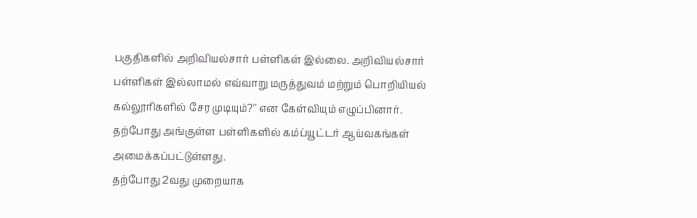பகுதிகளில் அறிவியல்சார் பள்ளிகள் இல்லை. அறிவியல்சார் பள்ளிகள் இல்லாமல் எவ்வாறு மருத்துவம் மற்றும் பொறியியல் கல்லூரிகளில் சேர முடியும்?'' என கேள்வியும் எழுப்பினார். தற்போது அங்குள்ள பள்ளிகளில் கம்ப்யூட்டர் ஆய்வகங்கள் அமைக்கப்பட்டுள்ளது.
தற்போது 2வது முறையாக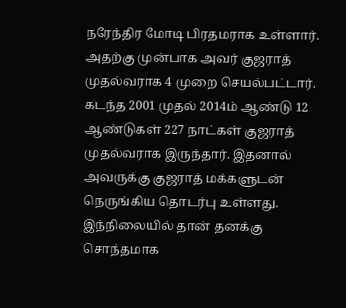நரேந்திர மோடி பிரதமராக உள்ளார். அதற்கு முன்பாக அவர் குஜராத் முதல்வராக 4 முறை செயல்பட்டார். கடந்த 2001 முதல் 2014ம் ஆண்டு 12 ஆண்டுகள் 227 நாட்கள் குஜராத் முதல்வராக இருந்தார். இதனால் அவருக்கு குஜராத் மக்களுடன் நெருங்கிய தொடர்பு உள்ளது. இந்நிலையில் தான் தனக்கு சொந்தமாக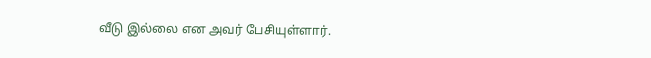வீடு இல்லை என அவர் பேசியுள்ளார்.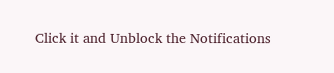Click it and Unblock the Notifications